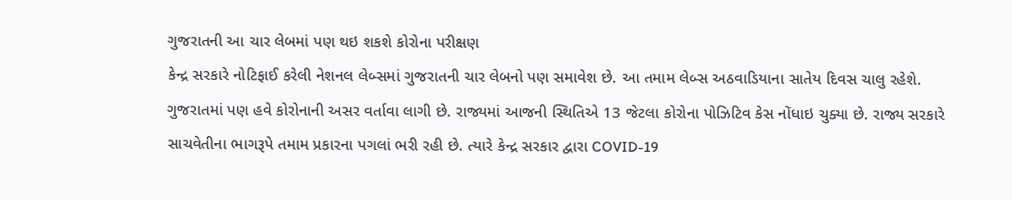ગુજરાતની આ ચાર લેબમાં પણ થઇ શકશે કોરોના પરીક્ષણ
કેન્દ્ર સરકારે નોટિફાઈ કરેલી નેશનલ લેબ્સમાં ગુજરાતની ચાર લેબનો પણ સમાવેશ છે. આ તમામ લેબ્સ અઠવાડિયાના સાતેય દિવસ ચાલુ રહેશે.
ગુજરાતમાં પણ હવે કોરોનાની અસર વર્તાવા લાગી છે. રાજ્યમાં આજની સ્થિતિએ 13 જેટલા કોરોના પોઝિટિવ કેસ નોંધાઇ ચુક્યા છે. રાજ્ય સરકારે સાચવેતીના ભાગરૂપે તમામ પ્રકારના પગલાં ભરી રહી છે. ત્યારે કેન્દ્ર સરકાર દ્વારા COVID-19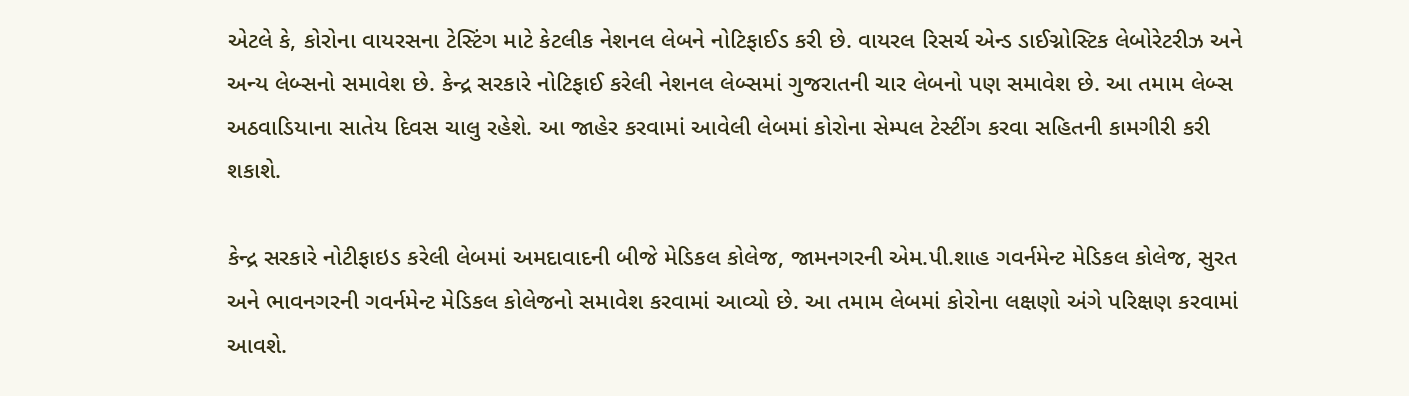એટલે કે, કોરોના વાયરસના ટેસ્ટિંગ માટે કેટલીક નેશનલ લેબને નોટિફાઈડ કરી છે. વાયરલ રિસર્ચ એન્ડ ડાઈગ્નોસ્ટિક લેબોરેટરીઝ અને અન્ય લેબ્સનો સમાવેશ છે. કેન્દ્ર સરકારે નોટિફાઈ કરેલી નેશનલ લેબ્સમાં ગુજરાતની ચાર લેબનો પણ સમાવેશ છે. આ તમામ લેબ્સ અઠવાડિયાના સાતેય દિવસ ચાલુ રહેશે. આ જાહેર કરવામાં આવેલી લેબમાં કોરોના સેમ્પલ ટેસ્ટીંગ કરવા સહિતની કામગીરી કરી શકાશે.

કેન્દ્ર સરકારે નોટીફાઇડ કરેલી લેબમાં અમદાવાદની બીજે મેડિકલ કોલેજ, જામનગરની એમ.પી.શાહ ગવર્નમેન્ટ મેડિકલ કોલેજ, સુરત અને ભાવનગરની ગવર્નમેન્ટ મેડિકલ કોલેજનો સમાવેશ કરવામાં આવ્યો છે. આ તમામ લેબમાં કોરોના લક્ષણો અંગે પરિક્ષણ કરવામાં આવશે.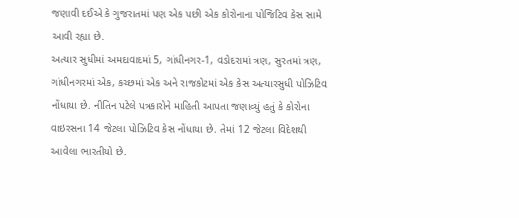જણાવી દઈએ કે ગુજરાતમાં પણ એક પછી એક કોરોનાના પોજિટિવ કેસ સામે આવી રહ્યા છે.
અત્યાર સુધીમાં અમદાવાદમાં 5, ગાંધીનગર-1, વડોદરામાં ત્રણ, સુરતમાં ત્રણ, ગાંધીનગરમાં એક, કચ્છમાં એક અને રાજકોટમાં એક કેસ અત્યારસુધી પોઝિટિવ નોંધાયા છે. નીતિન પટેલે પત્રકારોને માહિતી આપતા જણાવ્યું હતું કે કોરોના વાઇરસના 14 જેટલા પોઝિટિવ કેસ નોંધાયા છે. તેમાં 12 જેટલા વિદેશથી આવેલા ભારતીયો છે.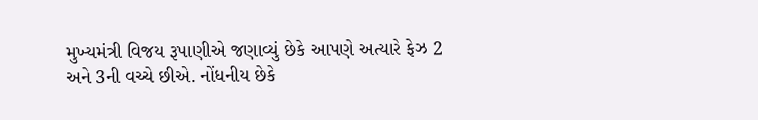મુખ્યમંત્રી વિજય રૂપાણીએ જણાવ્યું છેકે આપણે અત્યારે ફેઝ 2 અને 3ની વચ્ચે છીએ. નોંધનીય છેકે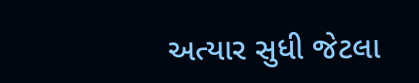અત્યાર સુધી જેટલા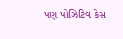પણ પોઝિટિવ કેસ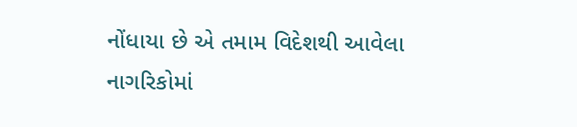નોંધાયા છે એ તમામ વિદેશથી આવેલા નાગરિકોમાં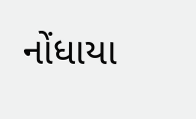નોંધાયા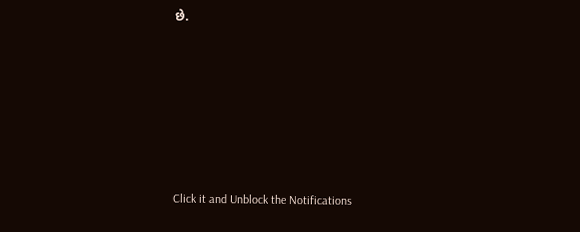છે.












Click it and Unblock the Notifications